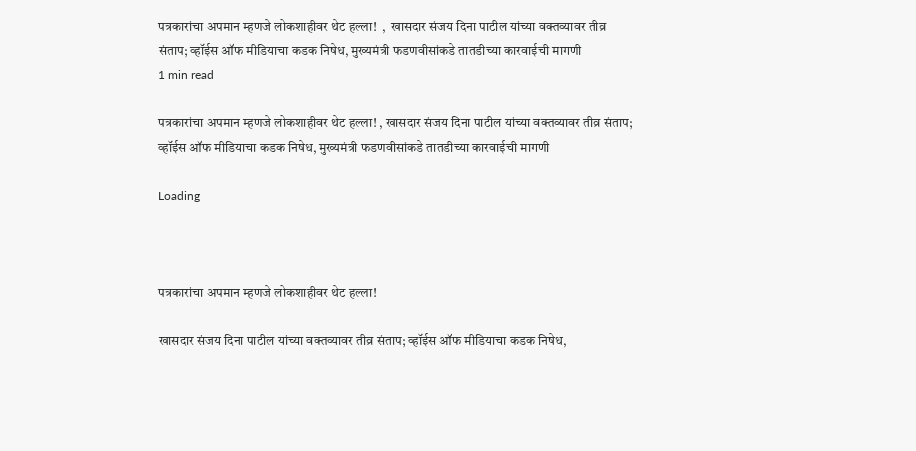पत्रकारांचा अपमान म्हणजे लोकशाहीवर थेट हल्ला!  ,  खासदार संजय दिना पाटील यांच्या वक्तव्यावर तीव्र संताप; व्हॉईस ऑफ मीडियाचा कडक निषेध, मुख्यमंत्री फडणवीसांकडे तातडीच्या कारवाईची मागणी
1 min read

पत्रकारांचा अपमान म्हणजे लोकशाहीवर थेट हल्ला! , खासदार संजय दिना पाटील यांच्या वक्तव्यावर तीव्र संताप; व्हॉईस ऑफ मीडियाचा कडक निषेध, मुख्यमंत्री फडणवीसांकडे तातडीच्या कारवाईची मागणी

Loading



पत्रकारांचा अपमान म्हणजे लोकशाहीवर थेट हल्ला!

खासदार संजय दिना पाटील यांच्या वक्तव्यावर तीव्र संताप; व्हॉईस ऑफ मीडियाचा कडक निषेध,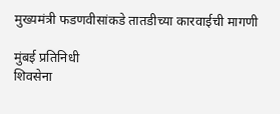मुख्यमंत्री फडणवीसांकडे तातडीच्या कारवाईची मागणी

मुंबई प्रतिनिधी
शिवसेना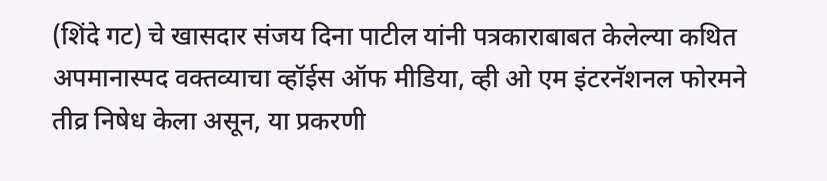(शिंदे गट) चे खासदार संजय दिना पाटील यांनी पत्रकाराबाबत केलेल्या कथित अपमानास्पद वक्तव्याचा व्हॉईस ऑफ मीडिया, व्ही ओ एम इंटरनॅशनल फोरमने तीव्र निषेध केला असून, या प्रकरणी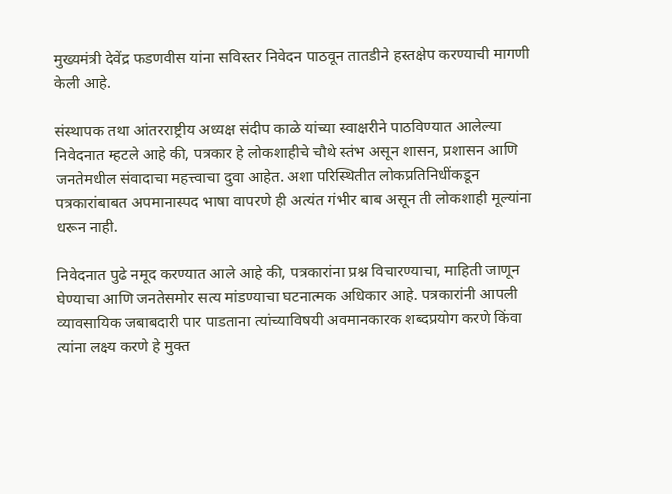मुख्यमंत्री देवेंद्र फडणवीस यांना सविस्तर निवेदन पाठवून तातडीने हस्तक्षेप करण्याची मागणी केली आहे.

संस्थापक तथा आंतरराष्ट्रीय अध्यक्ष संदीप काळे यांच्या स्वाक्षरीने पाठविण्यात आलेल्या निवेदनात म्हटले आहे की, पत्रकार हे लोकशाहीचे चौथे स्तंभ असून शासन, प्रशासन आणि जनतेमधील संवादाचा महत्त्वाचा दुवा आहेत. अशा परिस्थितीत लोकप्रतिनिधींकडून पत्रकारांबाबत अपमानास्पद भाषा वापरणे ही अत्यंत गंभीर बाब असून ती लोकशाही मूल्यांना धरून नाही.

निवेदनात पुढे नमूद करण्यात आले आहे की, पत्रकारांना प्रश्न विचारण्याचा, माहिती जाणून घेण्याचा आणि जनतेसमोर सत्य मांडण्याचा घटनात्मक अधिकार आहे. पत्रकारांनी आपली व्यावसायिक जबाबदारी पार पाडताना त्यांच्याविषयी अवमानकारक शब्दप्रयोग करणे किंवा त्यांना लक्ष्य करणे हे मुक्त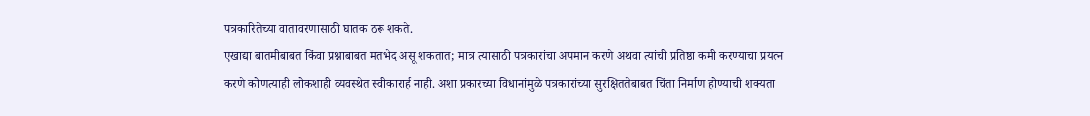पत्रकारितेच्या वातावरणासाठी घातक ठरू शकते.
एखाद्या बातमीबाबत किंवा प्रश्नाबाबत मतभेद असू शकतात; मात्र त्यासाठी पत्रकारांचा अपमान करणे अथवा त्यांची प्रतिष्ठा कमी करण्याचा प्रयत्न करणे कोणत्याही लोकशाही व्यवस्थेत स्वीकारार्ह नाही. अशा प्रकारच्या विधानांमुळे पत्रकारांच्या सुरक्षिततेबाबत चिंता निर्माण होण्याची शक्यता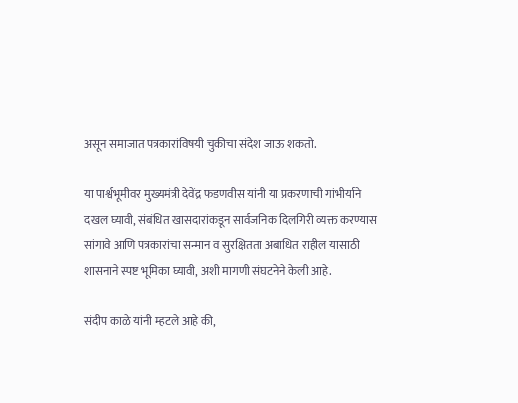असून समाजात पत्रकारांविषयी चुकीचा संदेश जाऊ शकतो.

या पार्श्वभूमीवर मुख्यमंत्री देवेंद्र फडणवीस यांनी या प्रकरणाची गांभीर्याने दखल घ्यावी, संबंधित खासदारांकडून सार्वजनिक दिलगिरी व्यक्त करण्यास सांगावे आणि पत्रकारांचा सन्मान व सुरक्षितता अबाधित राहील यासाठी शासनाने स्पष्ट भूमिका घ्यावी, अशी मागणी संघटनेने केली आहे.

संदीप काळे यांनी म्हटले आहे की,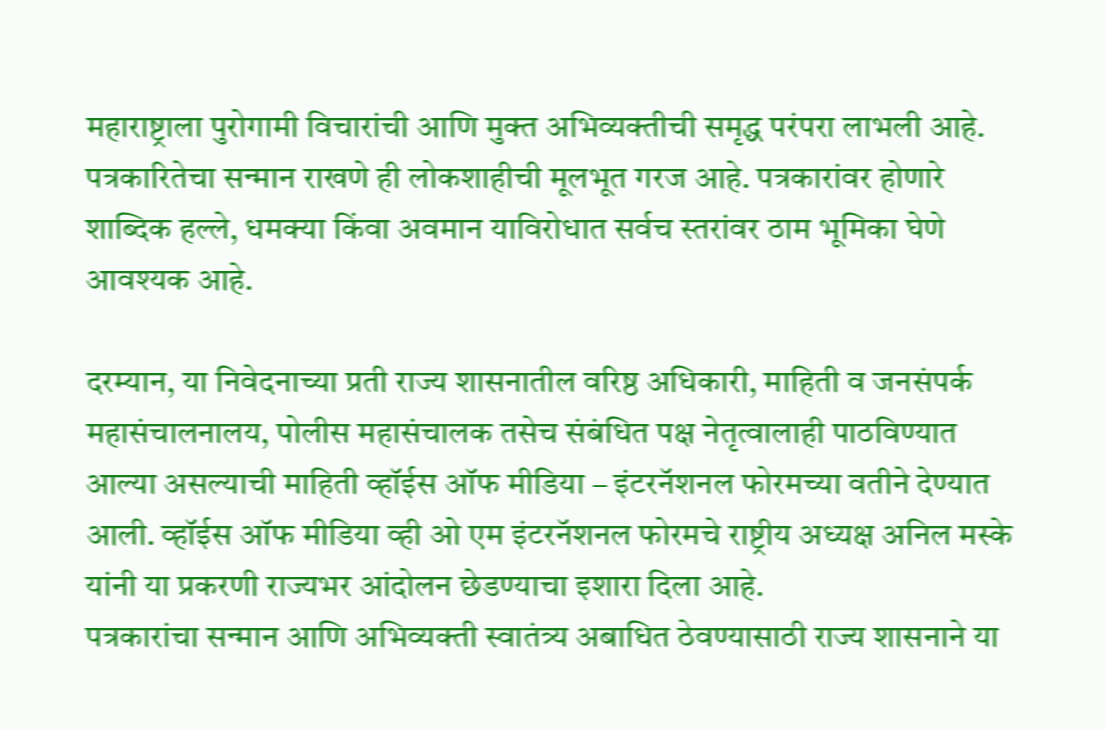महाराष्ट्राला पुरोगामी विचारांची आणि मुक्त अभिव्यक्तीची समृद्ध परंपरा लाभली आहे. पत्रकारितेचा सन्मान राखणे ही लोकशाहीची मूलभूत गरज आहे. पत्रकारांवर होणारे शाब्दिक हल्ले, धमक्या किंवा अवमान याविरोधात सर्वच स्तरांवर ठाम भूमिका घेणे आवश्यक आहे.

दरम्यान, या निवेदनाच्या प्रती राज्य शासनातील वरिष्ठ अधिकारी, माहिती व जनसंपर्क महासंचालनालय, पोलीस महासंचालक तसेच संबंधित पक्ष नेतृत्वालाही पाठविण्यात आल्या असल्याची माहिती व्हॉईस ऑफ मीडिया – इंटरनॅशनल फोरमच्या वतीने देण्यात आली. व्हॉईस ऑफ मीडिया व्ही ओ एम इंटरनॅशनल फोरमचे राष्ट्रीय अध्यक्ष अनिल मस्के यांनी या प्रकरणी राज्यभर आंदोलन छेडण्याचा इशारा दिला आहे.
पत्रकारांचा सन्मान आणि अभिव्यक्ती स्वातंत्र्य अबाधित ठेवण्यासाठी राज्य शासनाने या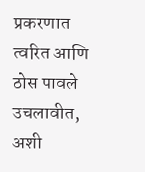प्रकरणात त्वरित आणि ठोस पावले उचलावीत, अशी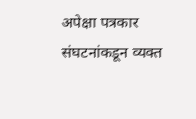अपेक्षा पत्रकार संघटनांकडून व्यक्त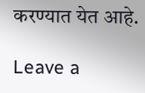करण्यात येत आहे.

Leave a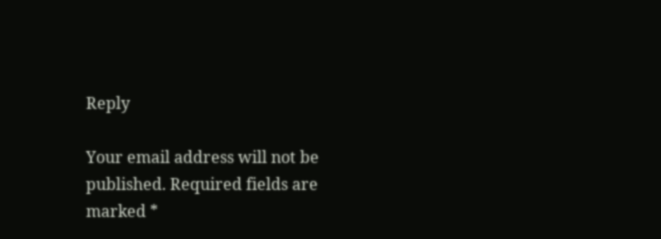Reply

Your email address will not be published. Required fields are marked *